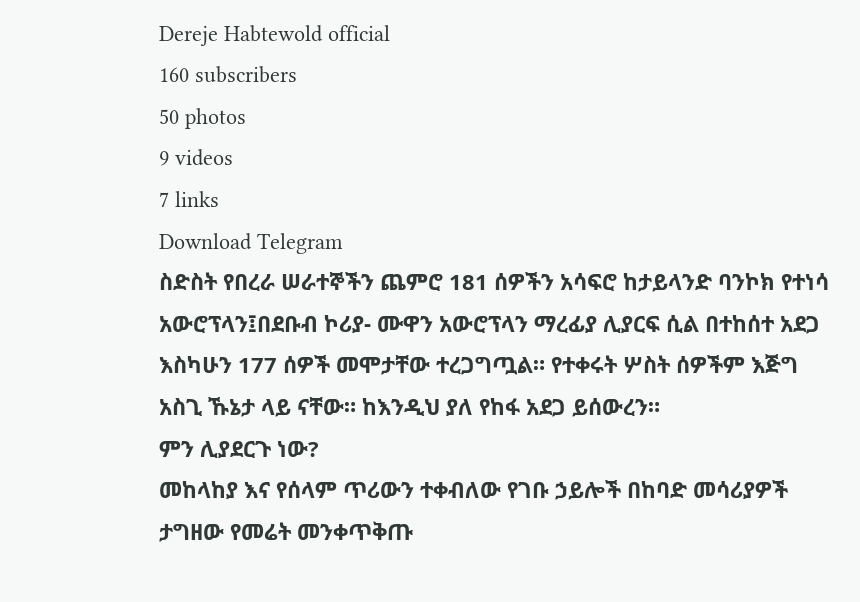Dereje Habtewold official
160 subscribers
50 photos
9 videos
7 links
Download Telegram
ስድስት የበረራ ሠራተኞችን ጨምሮ 181 ሰዎችን አሳፍሮ ከታይላንድ ባንኮክ የተነሳ አውሮፕላን፤በደቡብ ኮሪያ- ሙዋን አውሮፕላን ማረፊያ ሊያርፍ ሲል በተከሰተ አደጋ እስካሁን 177 ሰዎች መሞታቸው ተረጋግጧል። የተቀሩት ሦስት ሰዎችም እጅግ አስጊ ኹኔታ ላይ ናቸው። ከእንዲህ ያለ የከፋ አደጋ ይሰውረን።
ምን ሊያደርጉ ነው?
መከላከያ እና የሰላም ጥሪውን ተቀብለው የገቡ ኃይሎች በከባድ መሳሪያዎች ታግዘው የመሬት መንቀጥቅጡ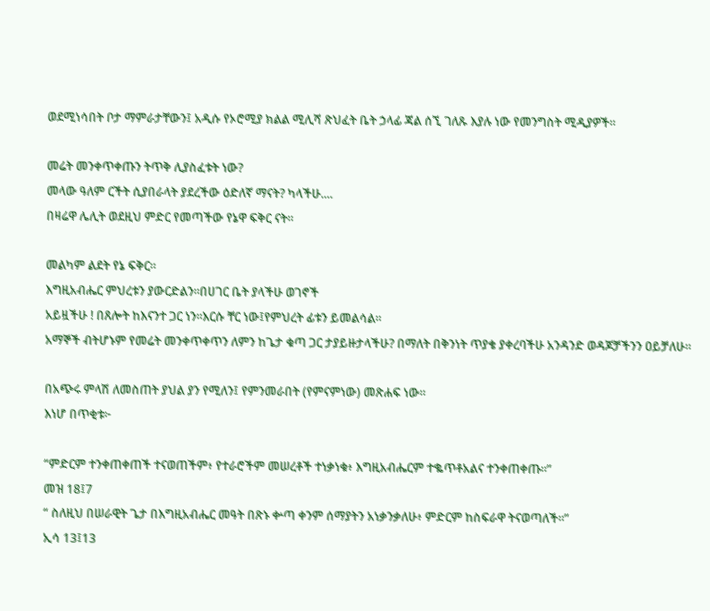ወደሚነሳበት ቦታ ማምራታቸውን፤ አዲሱ የኦሮሚያ ክልል ሚሊሻ ጽህፈት ቤት ኃላፊ ጃል ሰኚ ገለጹ እያሉ ነው የመንግስት ሚዲያዎች።

መሬት መንቀጥቀጡን ትጥቅ ሊያስፈቱት ነው?
መላው ዓለም ርችት ሲያበራላት ያደረችው ዕድለኛ ማናት? ካላችሁ....
በዛሬዋ ሌሊት ወደዚህ ምድር የመጣችው የኔዋ ፍቅር ናት።

መልካም ልደት የኔ ፍቅር።
እግዚአብሔር ምህረቱን ያውርድልን።በሀገር ቤት ያላችሁ ወገኖች
አይዟችሁ ! በጸሎት ከእናንተ ጋር ነን።እርሱ ቸር ነው፤የምህረት ፊቱን ይመልሳል።
አማኞች ብትሆኑም የመሬት መንቀጥቀጥን ለምን ከጌታ ቁጣ ጋር ታያይዙታላችሁ? በማለት በቅንነት ጥያቄ ያቀረባችሁ አንዳንድ ወዳጆቻችንን ዐይቻለሁ።

በአጭሩ ምላሽ ለመስጠት ያህል ያን የሚለን፤ የምንመራበት (የምናምነው) መጽሐፍ ነው።
እነሆ በጥቂቱ፦

“ምድርም ተንቀጠቀጠች ተናወጠችም፥ የተራሮችም መሠረቶች ተነቃነቁ፥ እግዚአብሔርም ተቈጥቶአልና ተንቀጠቀጡ።”
መዝ 18፤7
“ ስለዚህ በሠራዊት ጌታ በእግዚአብሔር መዓት በጽኑ ቍጣ ቀንም ሰማያትን አነቃንቃለሁ፥ ምድርም ከስፍራዋ ትናወጣለች።”
ኢሳ 13፤13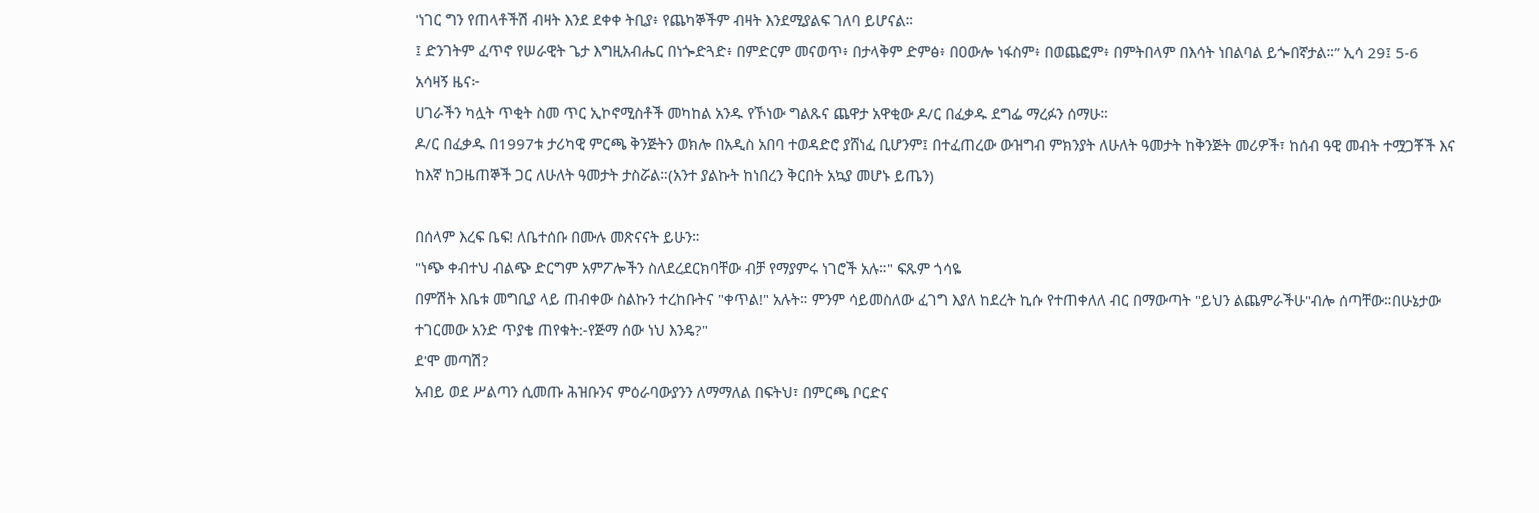'ነገር ግን የጠላቶችሽ ብዛት እንደ ደቀቀ ትቢያ፥ የጨካኞችም ብዛት እንደሚያልፍ ገለባ ይሆናል።
፤ ድንገትም ፈጥኖ የሠራዊት ጌታ እግዚአብሔር በነጐድጓድ፥ በምድርም መናወጥ፥ በታላቅም ድምፅ፥ በዐውሎ ነፋስም፥ በወጨፎም፥ በምትበላም በእሳት ነበልባል ይጐበኛታል።” ኢሳ 29፤ 5-6
አሳዛኝ ዜና፦
ሀገራችን ካሏት ጥቂት ስመ ጥር ኢኮኖሚስቶች መካከል አንዱ የኾነው ግልጹና ጨዋታ አዋቂው ዶ/ር በፈቃዱ ደግፌ ማረፉን ሰማሁ።
ዶ/ር በፈቃዱ በ1997ቱ ታሪካዊ ምርጫ ቅንጅትን ወክሎ በአዲስ አበባ ተወዳድሮ ያሸነፈ ቢሆንም፤ በተፈጠረው ውዝግብ ምክንያት ለሁለት ዓመታት ከቅንጅት መሪዎች፣ ከሰብ ዓዊ መብት ተሟጋቾች እና ከእኛ ከጋዜጠኞች ጋር ለሁለት ዓመታት ታስሯል።(አንተ ያልኩት ከነበረን ቅርበት አኳያ መሆኑ ይጤን)

በሰላም እረፍ ቤፍ! ለቤተሰቡ በሙሉ መጽናናት ይሁን።
"ነጭ ቀብተህ ብልጭ ድርግም አምፖሎችን ስለደረደርክባቸው ብቻ የማያምሩ ነገሮች አሉ።" ፍጹም ጎሳዬ
በምሽት እቤቱ መግቢያ ላይ ጠብቀው ስልኩን ተረከቡትና "ቀጥል!" አሉት። ምንም ሳይመስለው ፈገግ እያለ ከደረት ኪሱ የተጠቀለለ ብር በማውጣት "ይህን ልጨምራችሁ"ብሎ ሰጣቸው።በሁኔታው ተገርመው አንድ ጥያቄ ጠየቁት:-የጅማ ሰው ነህ እንዴ?"
ደ'ሞ መጣሽ?
አብይ ወደ ሥልጣን ሲመጡ ሕዝቡንና ምዕራባውያንን ለማማለል በፍትህ፣ በምርጫ ቦርድና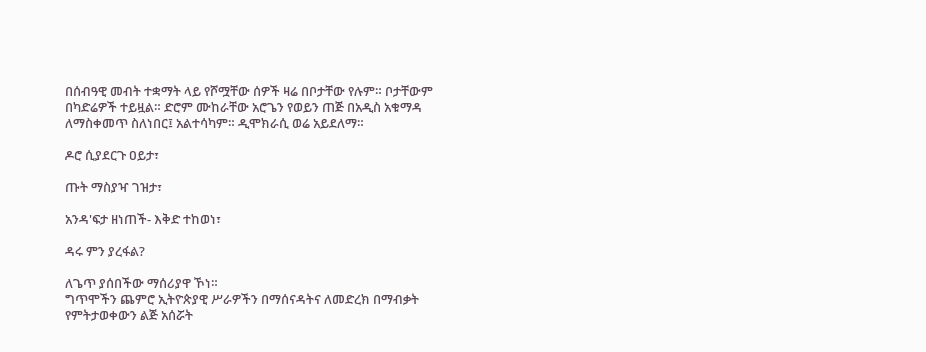በሰብዓዊ መብት ተቋማት ላይ የሾሟቸው ሰዎች ዛሬ በቦታቸው የሉም። ቦታቸውም በካድሬዎች ተይዟል። ድሮም ሙከራቸው አሮጌን የወይን ጠጅ በአዲስ አቁማዳ ለማስቀመጥ ስለነበር፤ አልተሳካም። ዲሞክራሲ ወሬ አይደለማ።

ዶሮ ሲያደርጉ ዐይታ፣

ጡት ማስያዣ ገዝታ፣

አንዳ'ፍታ ዘነጠች- እቅድ ተከወነ፣

ዳሩ ምን ያረፋል?

ለጌጥ ያሰበችው ማሰሪያዋ ኾነ።
ግጥሞችን ጨምሮ ኢትዮጵያዊ ሥራዎችን በማሰናዳትና ለመድረክ በማብቃት የምትታወቀውን ልጅ አሰሯት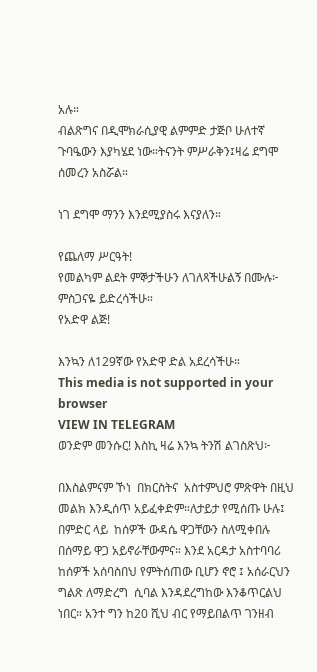አሉ።
ብልጽግና በዲሞክራሲያዊ ልምምድ ታጅቦ ሁለተኛ ጉባዔውን እያካሄደ ነው።ትናንት ምሥራቅን፤ዛሬ ደግሞ ሰመረን አስሯል።

ነገ ደግሞ ማንን እንደሚያስሩ እናያለን።

የጨለማ ሥርዓት!
የመልካም ልደት ምኞታችሁን ለገለጻችሁልኝ በሙሉ፦ ምስጋናዬ ይድረሳችሁ።
የአድዋ ልጅ!

እንኳን ለ129ኛው የአድዋ ድል አደረሳችሁ።
This media is not supported in your browser
VIEW IN TELEGRAM
ወንድም መንሱር! እስኪ ዛሬ እንኳ ትንሽ ልገስጽህ፦

በእስልምናም ኾነ  በክርስትና  አስተምህሮ ምጽዋት በዚህ መልክ እንዲሰጥ አይፈቀድም።ለታይታ የሚሰጡ ሁሉ፤ በምድር ላይ  ከሰዎች ውዳሴ ዋጋቸውን ስለሚቀበሉ በሰማይ ዋጋ አይኖራቸውምና። እንደ አርዳታ አስተባባሪ ከሰዎች አሰባስበህ የምትሰጠው ቢሆን ኖሮ ፤ አሰራርህን ግልጽ ለማድረግ  ሲባል እንዳደረግከው እንቆጥርልህ ነበር። አንተ ግን ከ20 ሺህ ብር የማይበልጥ ገንዘብ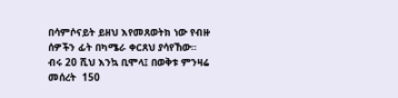በሳምሶናይት ይዘህ እየመጸወትክ ነው የብዙ ሰዎችን ፊት በካሜራ ቀርጸህ ያሳየኸው።
ብሩ 20 ሺህ እንኳ ቢሞላ፤ በወቅቱ ምንዛሬ መሰረት  150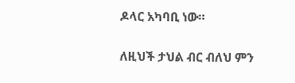ዶላር አካባቢ ነው።

ለዚህች ታህል ብር ብለህ ምን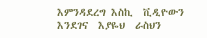እምንዳደረግ እስኪ  ቪዲዮውን እንደገና  እያዬህ  ራስህን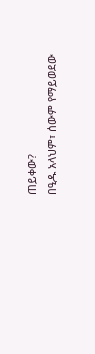ጠይቀው?
በዒዱ አላህም፣ ሰውም የማይወደው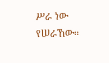ሥራ ነው የሠራኸው።